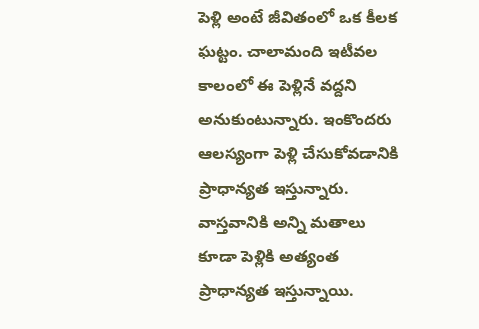పెళ్లి అంటే జీవితంలో ఒక కీలక ఘట్టం. చాలామంది ఇటీవల కాలంలో ఈ పెళ్లినే వద్దని అనుకుంటున్నారు. ఇంకొందరు ఆలస్యంగా పెళ్లి చేసుకోవడానికి ప్రాధాన్యత ఇస్తున్నారు. వాస్తవానికి అన్ని మతాలు కూడా పెళ్లికి అత్యంత ప్రాధాన్యత ఇస్తున్నాయి.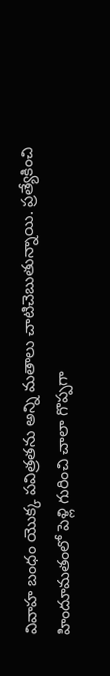వివాహ బంధం యొక్క పవిత్రతను అన్ని మతాలు చాటిచెబుతున్నాయి. ప్రత్యేకించి హిందూమతంలో పెళ్లి గురించి చాలా గొప్పగా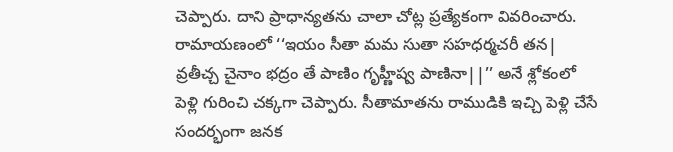చెప్పారు. దాని ప్రాధాన్యతను చాలా చోట్ల ప్రత్యేకంగా వివరించారు. రామాయణంలో ‘‘ఇయం సీతా మమ సుతా సహధర్మచరీ తన| వ్రతీచ్చ చైనాం భద్రం తే పాణిం గృహ్ణీష్వ పాణినా||’’ అనే శ్లోకంలో పెళ్లి గురించి చక్కగా చెప్పారు. సీతామాతను రాముడికి ఇచ్చి పెళ్లి చేసే సందర్భంగా జనక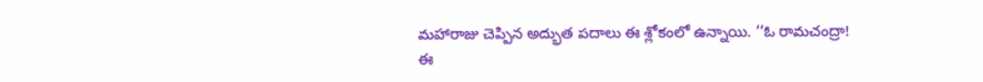మహారాజు చెప్పిన అద్భుత పదాలు ఈ శ్లోకంలో ఉన్నాయి. ‘‘ఓ రామచంద్రా! ఈ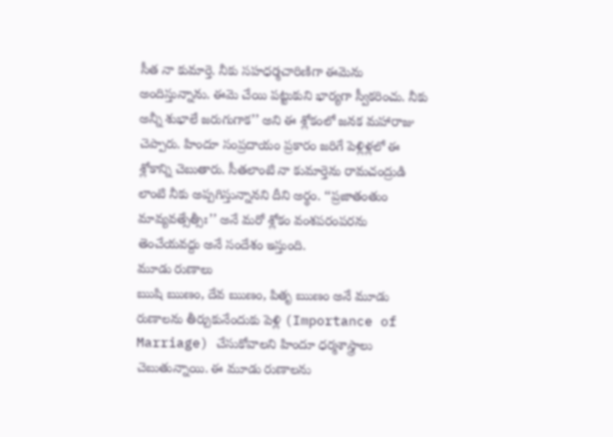సీత నా కుమార్తె. నీకు సహధర్మచారిణిగా ఈమెను అందిస్తున్నాను. ఈమె చేయి పట్టుకుని భార్యగా స్వీకరించు. నీకు అన్నీ శుభాలే జరుగుగాక’’ అని ఈ శ్లోకంలో జనక మహారాజు చెప్పారు. హిందూ సంప్రదాయం ప్రకారం జరిగే పెళ్లిళ్లలో ఈ శ్లోకాన్ని చెబుతారు. సీతలాంటి నా కుమార్తెను రామచంద్రుడి లాంటి నీకు అప్పగిస్తున్నానని దీని అర్థం. ‘‘ప్రజాతంతుం మావ్యవత్సేత్సీః’’ అనే మరో శ్లోకం వంశపరంపరను తెంచేయవద్దు అనే సందేశం ఇస్తుంది.
మూడు రుణాలు
ఋషి ఋణం, దేవ ఋణం, పితృ ఋణం అనే మూడు రుణాలను తీర్చుకునేందుకు పెళ్లి (Importance of Marriage) చేసుకోవాలని హిందూ ధర్మశాస్త్రాలు చెబుతున్నాయి. ఈ మూడు రుణాలను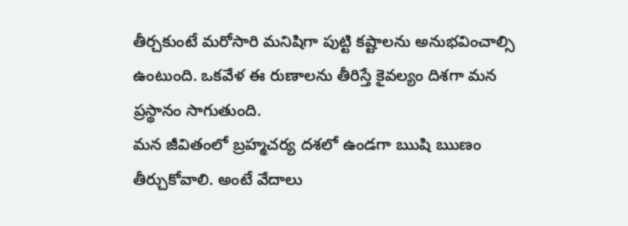తీర్చకుంటే మరోసారి మనిషిగా పుట్టి కష్టాలను అనుభవించాల్సి ఉంటుంది. ఒకవేళ ఈ రుణాలను తీరిస్తే కైవల్యం దిశగా మన ప్రస్థానం సాగుతుంది.
మన జీవితంలో బ్రహ్మచర్య దశలో ఉండగా ఋషి ఋణం తీర్చుకోవాలి. అంటే వేదాలు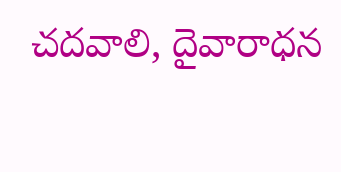చదవాలి, దైవారాధన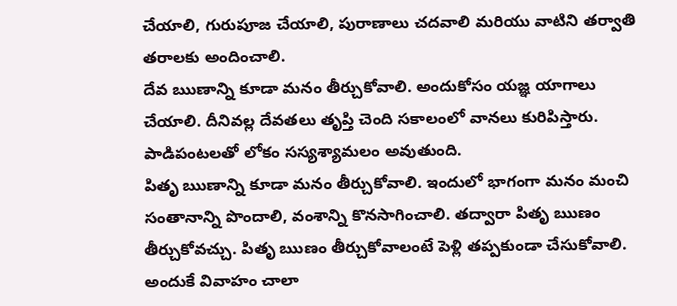చేయాలి, గురుపూజ చేయాలి, పురాణాలు చదవాలి మరియు వాటిని తర్వాతి తరాలకు అందించాలి.
దేవ ఋణాన్ని కూడా మనం తీర్చుకోవాలి. అందుకోసం యజ్ఞ యాగాలు చేయాలి. దీనివల్ల దేవతలు తృప్తి చెంది సకాలంలో వానలు కురిపిస్తారు. పాడిపంటలతో లోకం సస్యశ్యామలం అవుతుంది.
పితృ ఋణాన్ని కూడా మనం తీర్చుకోవాలి. ఇందులో భాగంగా మనం మంచి సంతానాన్ని పొందాలి, వంశాన్ని కొనసాగించాలి. తద్వారా పితృ ఋణం తీర్చుకోవచ్చు. పితృ ఋణం తీర్చుకోవాలంటే పెళ్లి తప్పకుండా చేసుకోవాలి. అందుకే వివాహం చాలా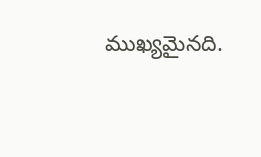ముఖ్యమైనది.